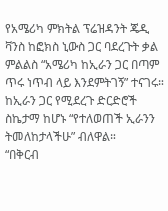የአሜሪካ ምክትል ፕሬዝዳንት ጄዲ ቫንስ ከፎክስ ኒውስ ጋር ባደረጉት ቃል ምልልስ “አሜሪካ ከኢራን ጋር በጣም ጥሩ ነጥብ ላይ እንደምትገኝ” ተናገሩ።
ከኢራን ጋር የሚደረጉ ድርድሮች ስኬታማ ከሆኑ “የተለወጠች ኢራንን ትመለከታላችሁ” ብለዋል።
“በቅርብ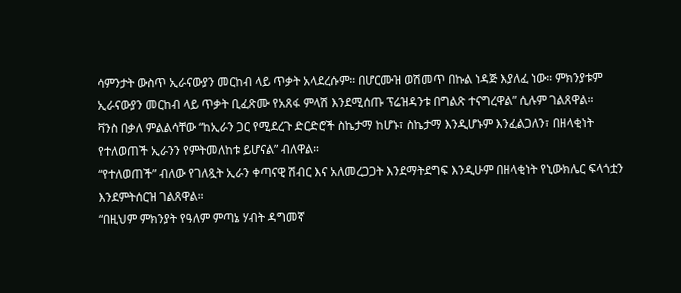ሳምንታት ውስጥ ኢራናውያን መርከብ ላይ ጥቃት አላደረሱም። በሆርሙዝ ወሽመጥ በኩል ነዳጅ እያለፈ ነው። ምክንያቱም ኢራናውያን መርከብ ላይ ጥቃት ቢፈጽሙ የአጸፋ ምላሽ እንደሚሰጡ ፕሬዝዳንቱ በግልጽ ተናግረዋል” ሲሉም ገልጸዋል።
ቫንስ በቃለ ምልልሳቸው “ከኢራን ጋር የሚደረጉ ድርድሮች ስኬታማ ከሆኑ፣ ስኬታማ እንዲሆኑም እንፈልጋለን፣ በዘላቂነት የተለወጠች ኢራንን የምትመለከቱ ይሆናል” ብለዋል።
“የተለወጠች” ብለው የገለጿት ኢራን ቀጣናዊ ሽብር እና አለመረጋጋት እንደማትደግፍ እንዲሁም በዘላቂነት የኒውክሌር ፍላጎቷን እንደምትሰርዝ ገልጸዋል።
“በዚህም ምክንያት የዓለም ምጣኔ ሃብት ዳግመኛ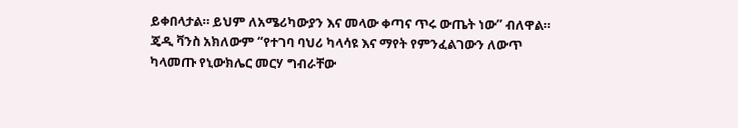ይቀበላታል። ይህም ለአሜሪካውያን እና መላው ቀጣና ጥሩ ውጤት ነው” ብለዋል።
ጄዲ ቫንስ አክለውም “የተገባ ባህሪ ካላሳዩ እና ማየት የምንፈልገውን ለውጥ ካላመጡ የኒውክሌር መርሃ ግብራቸው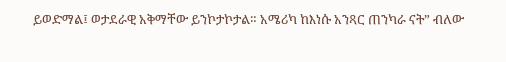ይወድማል፤ ወታደራዊ አቅማቸው ይንኮታኮታል። አሜሪካ ከእነሱ አንጻር ጠንካራ ናት” ብለው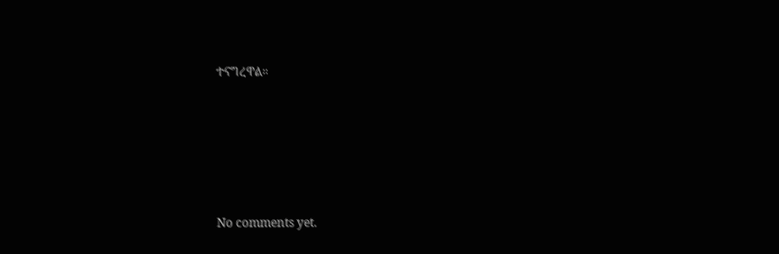ተናግረዋል።









No comments yet.